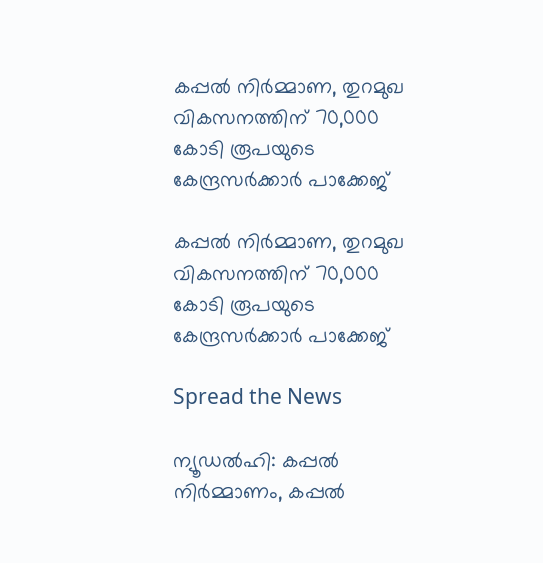കപ്പല്‍ നിര്‍മ്മാണ, തുറമുഖ വികസനത്തിന് 70,000 കോടി രൂപയുടെ കേന്ദ്രസര്‍ക്കാര്‍ പാക്കേജ്

കപ്പല്‍ നിര്‍മ്മാണ, തുറമുഖ വികസനത്തിന് 70,000 കോടി രൂപയുടെ കേന്ദ്രസര്‍ക്കാര്‍ പാക്കേജ്

Spread the News

ന്യൂഡല്‍ഹി: കപ്പല്‍ നിര്‍മ്മാണം, കപ്പല്‍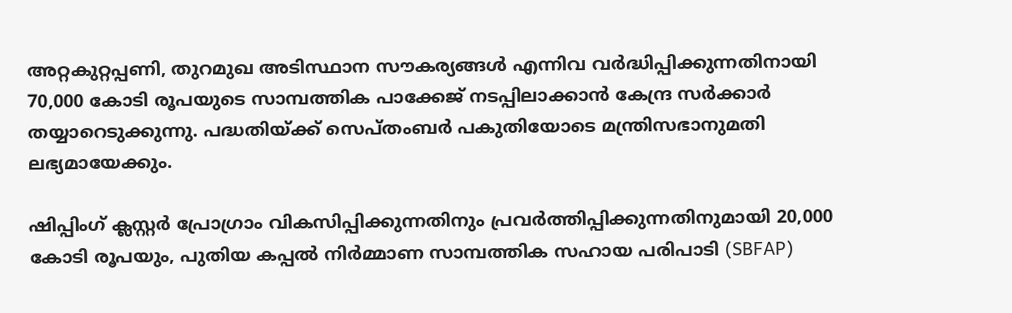അറ്റകുറ്റപ്പണി, തുറമുഖ അടിസ്ഥാന സൗകര്യങ്ങള്‍ എന്നിവ വര്‍ദ്ധിപ്പിക്കുന്നതിനായി 70,000 കോടി രൂപയുടെ സാമ്പത്തിക പാക്കേജ് നടപ്പിലാക്കാന്‍ കേന്ദ്ര സര്‍ക്കാര്‍ തയ്യാറെടുക്കുന്നു. പദ്ധതിയ്ക്ക് സെപ്തംബര്‍ പകുതിയോടെ മന്ത്രിസഭാനുമതി ലഭ്യമായേക്കും.

ഷിപ്പിംഗ് ക്ലസ്റ്റര്‍ പ്രോഗ്രാം വികസിപ്പിക്കുന്നതിനും പ്രവര്‍ത്തിപ്പിക്കുന്നതിനുമായി 20,000 കോടി രൂപയും, പുതിയ കപ്പല്‍ നിര്‍മ്മാണ സാമ്പത്തിക സഹായ പരിപാടി (SBFAP)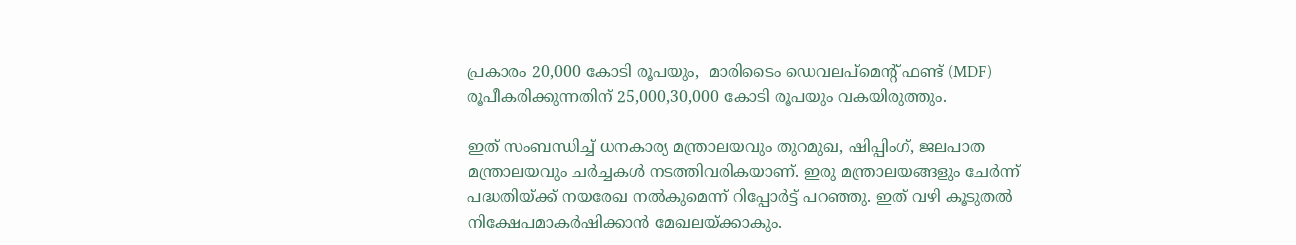പ്രകാരം 20,000 കോടി രൂപയും,  മാരിടൈം ഡെവലപ്മെന്റ് ഫണ്ട് (MDF) രൂപീകരിക്കുന്നതിന് 25,000,30,000 കോടി രൂപയും വകയിരുത്തും.

ഇത് സംബന്ധിച്ച് ധനകാര്യ മന്ത്രാലയവും തുറമുഖ, ഷിപ്പിംഗ്, ജലപാത മന്ത്രാലയവും ചര്‍ച്ചകള്‍ നടത്തിവരികയാണ്. ഇരു മന്ത്രാലയങ്ങളും ചേര്‍ന്ന് പദ്ധതിയ്ക്ക് നയരേഖ നല്‍കുമെന്ന് റിപ്പോര്‍ട്ട് പറഞ്ഞു. ഇത് വഴി കൂടുതല്‍ നിക്ഷേപമാകര്‍ഷിക്കാന്‍ മേഖലയ്ക്കാകും.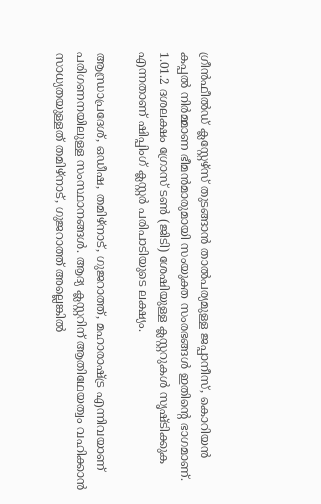ഗ്രീന്‍ഫീല്‍ഡ് ക്ലസ്റ്റേഴ്‌സ് തുടങ്ങാന്‍ താല്‍പര്യമുള്ള ജപ്പാനീസ്, കൊറിയന്‍ കപ്പല്‍ നിര്‍മ്മാണ ഭീമന്‍മാരുമായി സംയുക്ത സംരഭങ്ങള്‍ ഇതിന്റെ ഭാഗമാണ്.
1.01.2 ദശലക്ഷം ഗ്രോസ് ടണ്‍ (ജിടി) ശേഷിയുള്ള ക്ലസ്റ്ററുകള്‍ സൃഷ്ടിക്കുക എന്നതാണ് ഷിപ്പിംഗ് ക്ലസ്റ്റര്‍ പരിപാടിയുടെ ലക്ഷ്യം.

ആന്ധ്രാപ്രദേശ്, ഒഡീഷ, തമിഴ്നാട്, ഗുജറാത്ത്, മഹാരാഷ്ട്ര എന്നിവയാണ് പരിഗണനയിലുള്ള സംസ്ഥാനങ്ങള്‍. ആദ്യ ക്ലസ്റ്ററിന് ആതിഥേയത്വം വഹിക്കാന്‍ സാധ്യതയുള്ളത് തമിഴ്നാട്, ഗുജറാത്ത് അല്ലെങ്കില്‍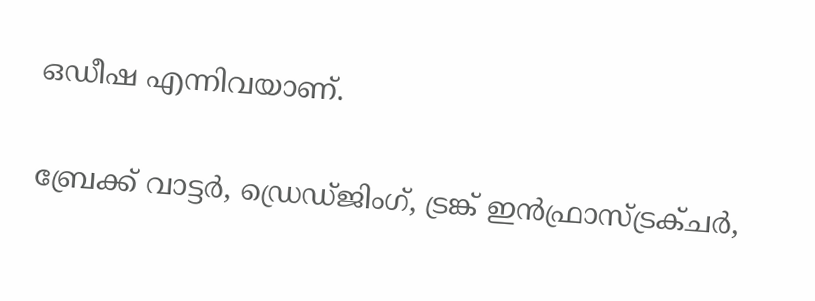ഒഡീഷ എന്നിവയാണ്.

ബ്രേക്ക് വാട്ടര്‍, ഡ്രെഡ്ജിംഗ്, ട്രങ്ക് ഇന്‍ഫ്രാസ്ട്രക്ചര്‍,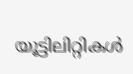യൂട്ടിലിറ്റികള്‍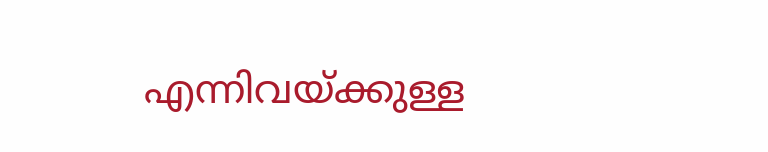എന്നിവയ്ക്കുള്ള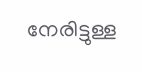നേരിട്ടുള്ള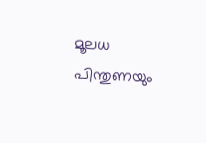മൂലധ പിന്തുണയും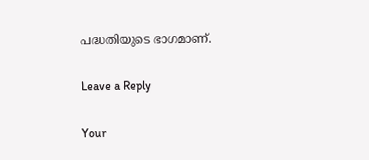പദ്ധതിയുടെ ഭാഗമാണ്.

Leave a Reply

Your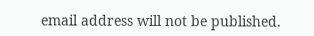email address will not be published.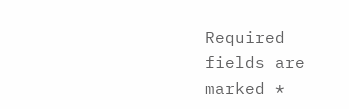Required fields are marked *